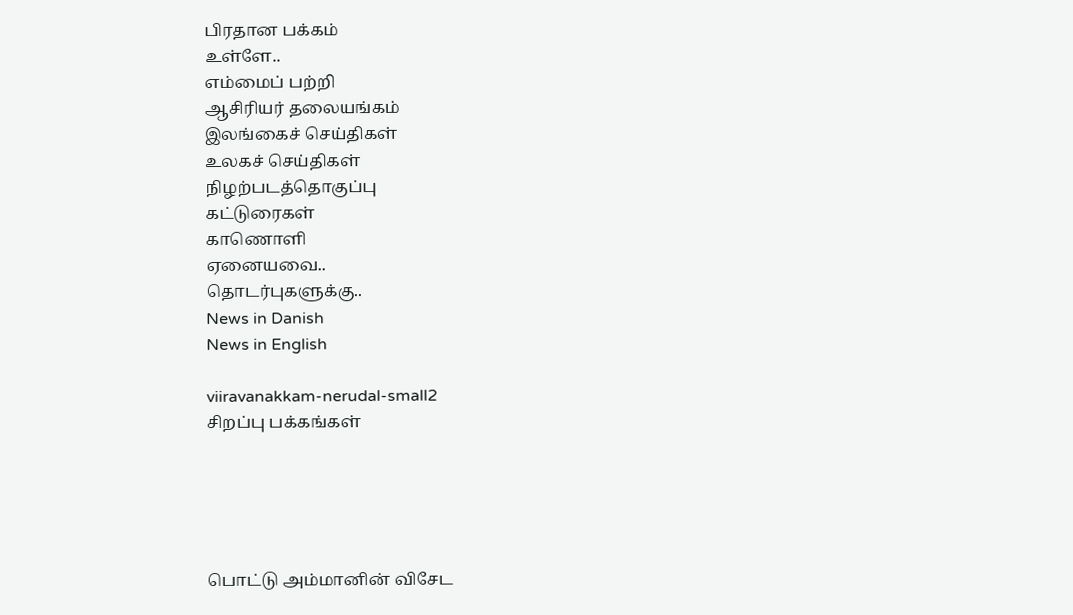பிரதான பக்கம்
உள்ளே..
எம்மைப் பற்றி
ஆசிரியர் தலையங்கம்
இலங்கைச் செய்திகள்
உலகச் செய்திகள்
நிழற்படத்தொகுப்பு
கட்டுரைகள்
காணொளி
ஏனையவை..
தொடர்புகளுக்கு..
News in Danish
News in English

viiravanakkam-nerudal-small2
சிறப்பு பக்கங்கள்





பொட்டு அம்மானின் விசேட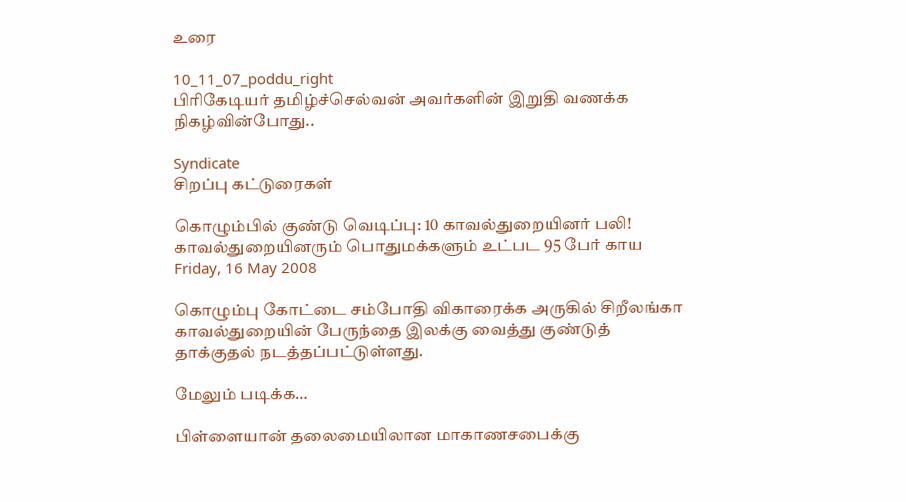உரை

10_11_07_poddu_right
பிரிகேடியர் தமிழ்ச்செல்வன் அவர்களின் இறுதி வணக்க நிகழ்வின்போது..

Syndicate
சிறப்பு கட்டுரைகள்

கொழும்பில் குண்டு வெடிப்பு: 10 காவல்துறையினர் பலி! காவல்துறையினரும் பொதுமக்களும் உட்பட 95 பேர் காய
Friday, 16 May 2008

கொழும்பு கோட்டை சம்போதி விகாரைக்க அருகில் சிறீலங்கா காவல்துறையின் பேருந்தை இலக்கு வைத்து குண்டுத் தாக்குதல் நடத்தப்பட்டுள்ளது.

மேலும் படிக்க…

பிள்ளையான் தலைமையிலான மாகாணசபைக்கு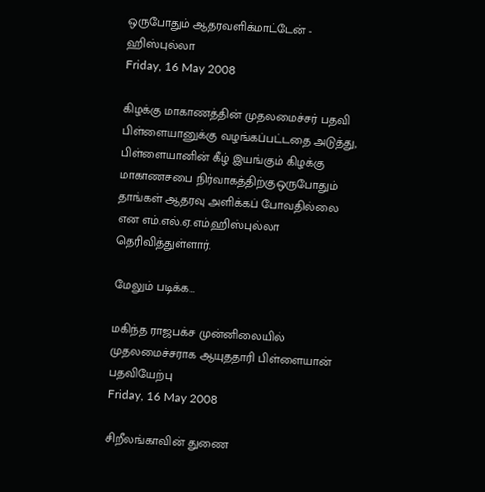ஒருபோதும் ஆதரவளிக்மாட்டேன் - ஹிஸ்புல்லா
Friday, 16 May 2008

கிழக்கு மாகாணத்தின் முதலமைச்சர் பதவி பிள்ளையானுக்கு வழங்கப்பட்டதை அடுத்து, பிள்ளையானின் கீழ் இயங்கும் கிழக்கு மாகாணசபை நிர்வாகத்திற்குஒருபோதும் தாங்கள் ஆதரவு அளிக்கப் போவதில்லை என எம்.எல்.ஏ.எம்.ஹிஸ்புல்லா தெரிவித்துள்ளார்.

மேலும் படிக்க…

மகிந்த ராஜபக்ச முன்னிலையில் முதலமைச்சராக ஆயுததாரி பிள்ளையான் பதவியேற்பு
Friday, 16 May 2008

சிறீலங்காவின் துணை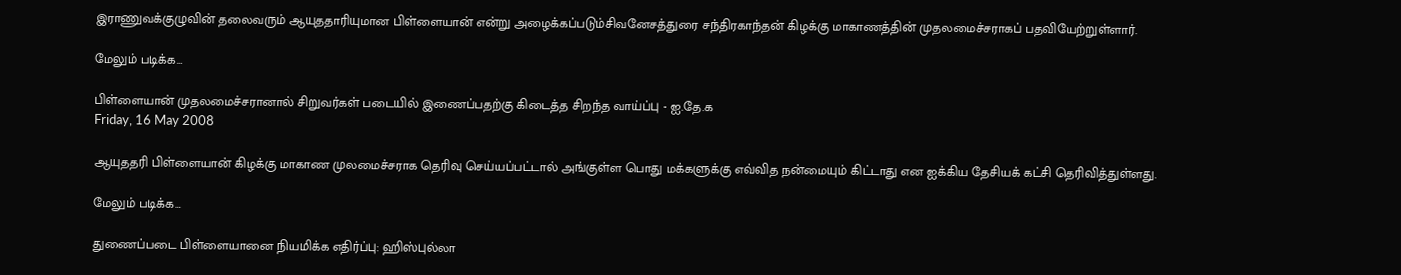இராணுவக்குழுவின் தலைவரும் ஆயுததாரியுமான பிள்ளையான் என்று அழைக்கப்படும்சிவனேசத்துரை சந்திரகாந்தன் கிழக்கு மாகாணத்தின் முதலமைச்சராகப் பதவியேற்றுள்ளார்.

மேலும் படிக்க…

பிள்ளையான் முதலமைச்சரானால் சிறுவர்கள் படையில் இணைப்பதற்கு கிடைத்த சிறந்த வாய்ப்பு - ஐ.தே.க
Friday, 16 May 2008

ஆயுததரி பிள்ளையான் கிழக்கு மாகாண முலமைச்சராக தெரிவு செய்யப்பட்டால் அங்குள்ள பொது மக்களுக்கு எவ்வித நன்மையும் கிட்டாது என ஐக்கிய தேசியக் கட்சி தெரிவித்துள்ளது.

மேலும் படிக்க…

துணைப்படை பிள்ளையானை நியமிக்க எதிர்ப்பு: ஹிஸ்புல்லா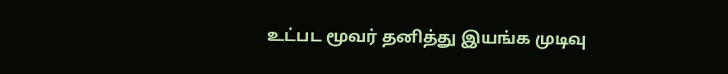உட்பட மூவர் தனித்து இயங்க முடிவு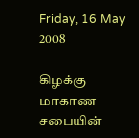Friday, 16 May 2008

கிழக்கு மாகாண சபையின்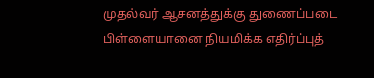முதல்வர் ஆசனத்துக்கு துணைப்படை பிள்ளையானை நியமிக்க எதிர்ப்புத்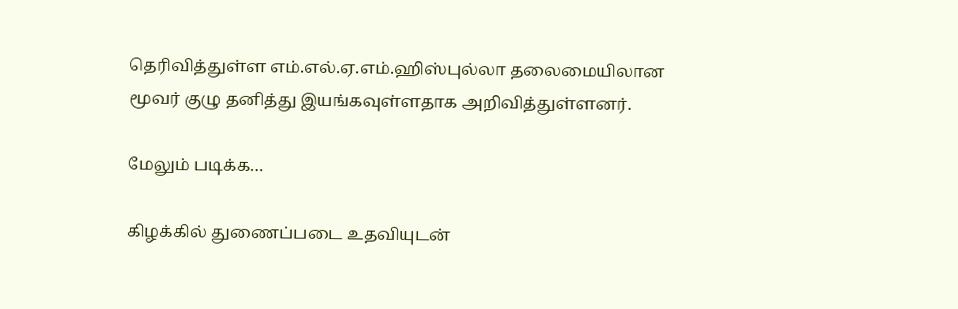தெரிவித்துள்ள எம்.எல்.ஏ.எம்.ஹிஸ்புல்லா தலைமையிலான மூவர் குழு தனித்து இயங்கவுள்ளதாக அறிவித்துள்ளனர்.

மேலும் படிக்க…

கிழக்கில் துணைப்படை உதவியுடன்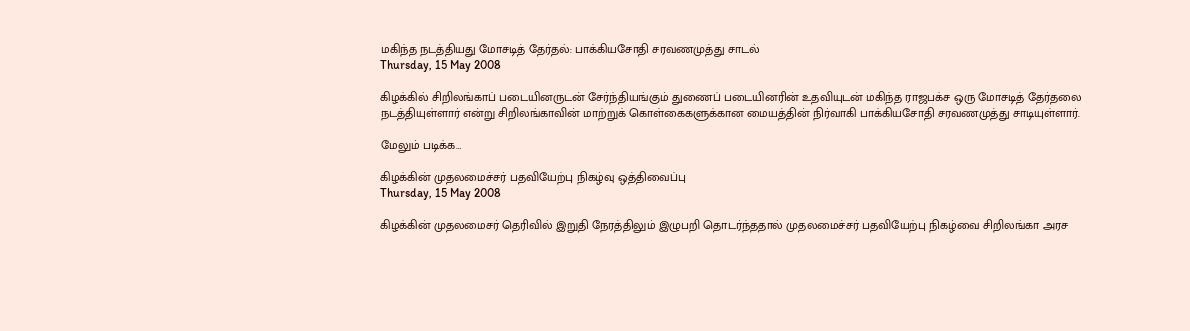மகிந்த நடத்தியது மோசடித் தேர்தல்: பாக்கியசோதி சரவணமுத்து சாடல்
Thursday, 15 May 2008

கிழக்கில் சிறிலங்காப் படையினருடன் சேர்ந்தியங்கும் துணைப் படையினரின் உதவியுடன் மகிந்த ராஜபக்ச ஒரு மோசடித் தேர்தலை நடத்தியுள்ளார் என்று சிறிலங்காவின் மாற்றுக் கொள்கைகளுக்கான மையத்தின் நிர்வாகி பாக்கியசோதி சரவணமுத்து சாடியுள்ளார்.

மேலும் படிக்க…

கிழக்கின் முதலமைச்சர் பதவியேற்பு நிகழ்வு ஒத்திவைப்பு
Thursday, 15 May 2008

கிழக்கின் முதலமைசர் தெரிவில் இறுதி நேரத்திலும் இழுபறி தொடர்ந்ததால் முதலமைச்சர் பதவியேற்பு நிகழ்வை சிறிலங்கா அரச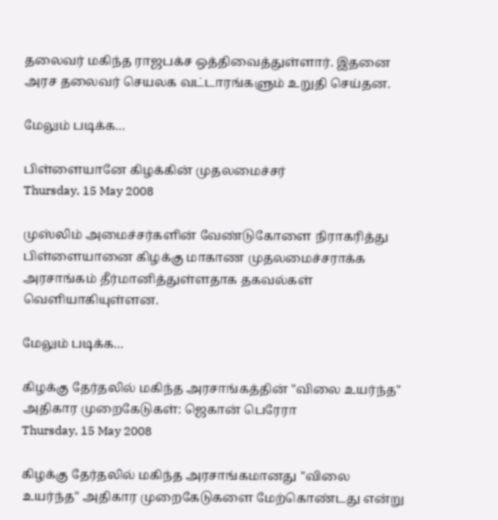தலைவர் மகிந்த ராஜபக்ச ஒத்திவைத்துள்ளார். இதனை அரச தலைவர் செயலக வட்டாரங்களும் உறுதி செய்தன.

மேலும் படிக்க…

பிள்ளையானே கிழக்கின் முதலமைச்சர்
Thursday, 15 May 2008

முஸ்லிம் அமைச்சர்களின் வேண்டுகோளை நிராகரித்து பிள்ளையானை கிழக்கு மாகாண முதலமைச்சராக்க அரசாங்கம் தீர்மானித்துள்ளதாக தகவல்கள் வெளியாகியுள்ளன.

மேலும் படிக்க…

கிழக்கு தேர்தலில் மகிந்த அரசாங்கத்தின் "விலை உயர்ந்த" அதிகார முறைகேடுகள்: ஜெகான் பெரேரா
Thursday, 15 May 2008

கிழக்கு தேர்தலில் மகிந்த அரசாங்கமானது "விலை உயர்ந்த" அதிகார முறைகேடுகளை மேற்கொண்டது என்று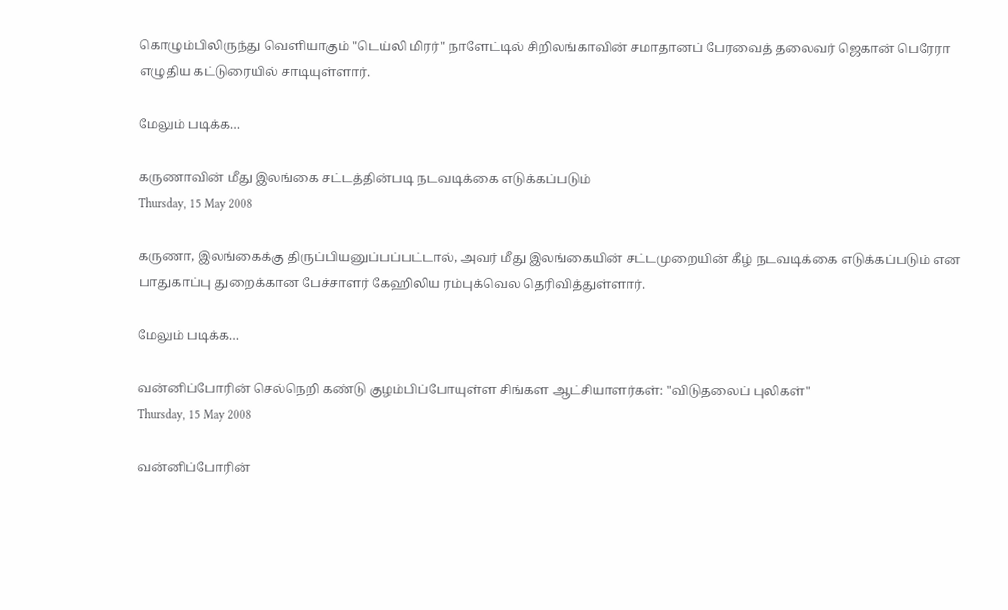கொழும்பிலிருந்து வெளியாகும் "டெய்லி மிரர்" நாளேட்டில் சிறிலங்காவின் சமாதானப் பேரவைத் தலைவர் ஜெகான் பெரேரா எழுதிய கட்டுரையில் சாடியுள்ளார்.

மேலும் படிக்க…

கருணாவின் மீது இலங்கை சட்டத்தின்படி நடவடிக்கை எடுக்கப்படும்
Thursday, 15 May 2008

கருணா, இலங்கைக்கு திருப்பியனுப்பப்பட்டால், அவர் மீது இலங்கையின் சட்டமுறையின் கீழ் நடவடிக்கை எடுக்கப்படும் என பாதுகாப்பு துறைக்கான பேச்சாளர் கேஹிலிய ரம்புக்வெல தெரிவித்துள்ளார்.

மேலும் படிக்க…

வன்னிப்போரின் செல்நெறி கண்டு குழம்பிப்போயுள்ள சிங்கள ஆட்சியாளர்கள்: "விடுதலைப் புலிகள்"
Thursday, 15 May 2008

வன்னிப்போரின்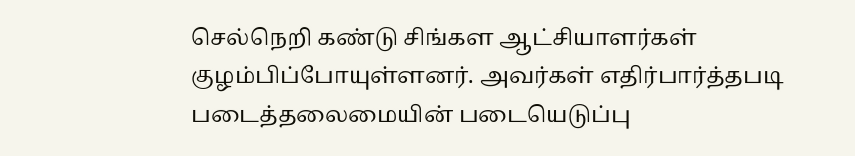செல்நெறி கண்டு சிங்கள ஆட்சியாளர்கள் குழம்பிப்போயுள்ளனர். அவர்கள் எதிர்பார்த்தபடி படைத்தலைமையின் படையெடுப்பு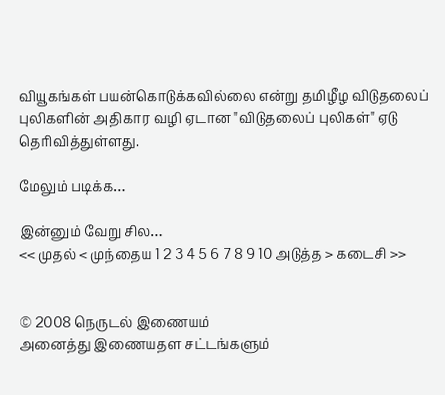வியூகங்கள் பயன்கொடுக்கவில்லை என்று தமிழீழ விடுதலைப் புலிகளின் அதிகார வழி ஏடான "விடுதலைப் புலிகள்" ஏடு தெரிவித்துள்ளது.

மேலும் படிக்க…

இன்னும் வேறு சில…
<< முதல் < முந்தைய 1 2 3 4 5 6 7 8 9 10 அடுத்த > கடைசி >>


© 2008 நெருடல் இணையம்
அனைத்து இணையதள சட்டங்களும்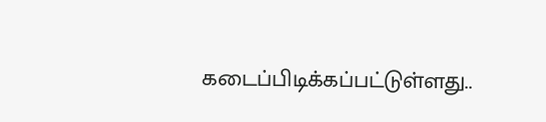கடைப்பிடிக்கப்பட்டுள்ளது..